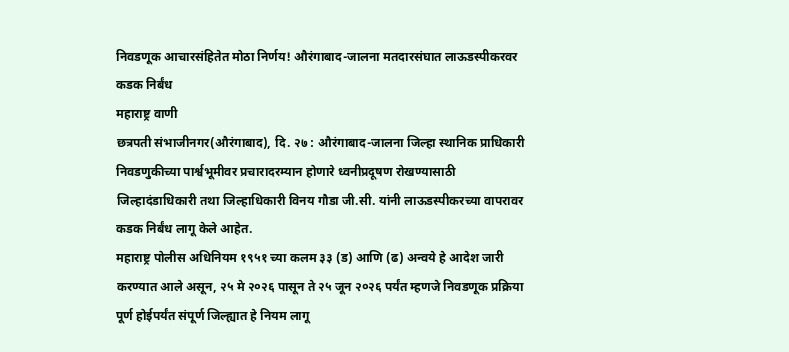निवडणूक आचारसंहितेत मोठा निर्णय! औरंगाबाद-जालना मतदारसंघात लाऊडस्पीकरवर कडक निर्बंध
महाराष्ट्र वाणी
छत्रपती संभाजीनगर(औरंगाबाद), दि. २७ : औरंगाबाद-जालना जिल्हा स्थानिक प्राधिकारी निवडणुकीच्या पार्श्वभूमीवर प्रचारादरम्यान होणारे ध्वनीप्रदूषण रोखण्यासाठी जिल्हादंडाधिकारी तथा जिल्हाधिकारी विनय गौडा जी.सी. यांनी लाऊडस्पीकरच्या वापरावर कडक निर्बंध लागू केले आहेत.
महाराष्ट्र पोलीस अधिनियम १९५१ च्या कलम ३३ (ड) आणि (ढ) अन्वये हे आदेश जारी करण्यात आले असून, २५ मे २०२६ पासून ते २५ जून २०२६ पर्यंत म्हणजे निवडणूक प्रक्रिया पूर्ण होईपर्यंत संपूर्ण जिल्ह्यात हे नियम लागू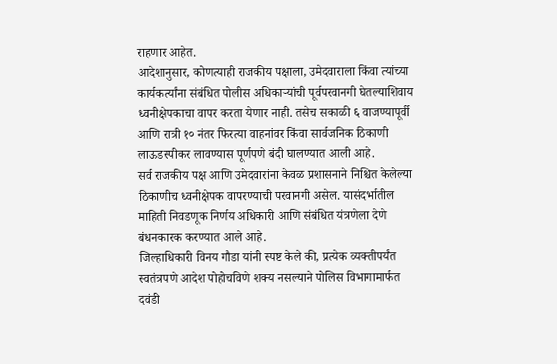राहणार आहेत.
आदेशानुसार, कोणत्याही राजकीय पक्षाला, उमेदवाराला किंवा त्यांच्या कार्यकर्त्यांना संबंधित पोलीस अधिकाऱ्यांची पूर्वपरवानगी घेतल्याशिवाय ध्वनीक्षेपकाचा वापर करता येणार नाही. तसेच सकाळी ६ वाजण्यापूर्वी आणि रात्री १० नंतर फिरत्या वाहनांवर किंवा सार्वजनिक ठिकाणी लाऊडस्पीकर लावण्यास पूर्णपणे बंदी घालण्यात आली आहे.
सर्व राजकीय पक्ष आणि उमेदवारांना केवळ प्रशासनाने निश्चित केलेल्या ठिकाणीच ध्वनीक्षेपक वापरण्याची परवानगी असेल. यासंदर्भातील माहिती निवडणूक निर्णय अधिकारी आणि संबंधित यंत्रणेला देणे बंधनकारक करण्यात आले आहे.
जिल्हाधिकारी विनय गौडा यांनी स्पष्ट केले की, प्रत्येक व्यक्तीपर्यंत स्वतंत्रपणे आदेश पोहोचविणे शक्य नसल्याने पोलिस विभागामार्फत दवंडी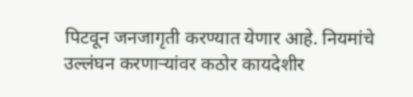पिटवून जनजागृती करण्यात येणार आहे. नियमांचे उल्लंघन करणाऱ्यांवर कठोर कायदेशीर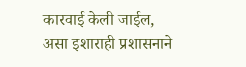कारवाई केली जाईल, असा इशाराही प्रशासनाने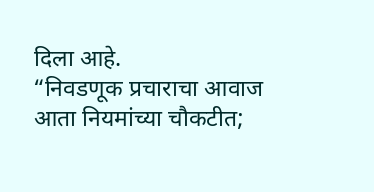दिला आहे.
“निवडणूक प्रचाराचा आवाज आता नियमांच्या चौकटीत;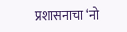प्रशासनाचा ‘नो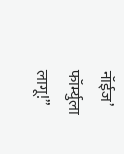नॉईज’ फॉर्म्युला लागू!”